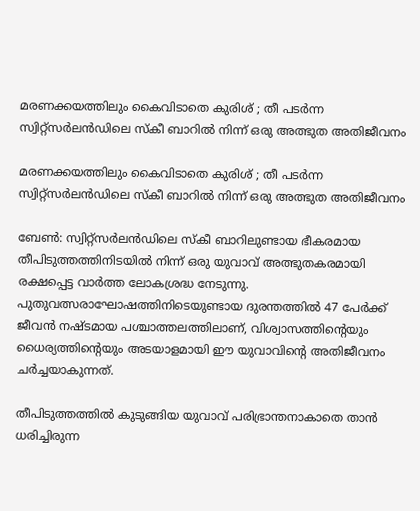മരണക്കയത്തിലും കൈവിടാതെ കുരിശ് ; തീ പടർന്ന സ്വിറ്റ്‌സർലൻഡിലെ സ്കീ ബാറിൽ നിന്ന് ഒരു അത്ഭുത അതിജീവനം

മരണക്കയത്തിലും കൈവിടാതെ കുരിശ് ; തീ പടർന്ന സ്വിറ്റ്‌സർലൻഡിലെ സ്കീ ബാറിൽ നിന്ന് ഒരു അത്ഭുത അതിജീവനം

ബേൺ: സ്വിറ്റ്‌സർലൻഡിലെ സ്കീ ബാറിലുണ്ടായ ഭീകരമായ തീപിടുത്തത്തിനിടയിൽ നിന്ന് ഒരു യുവാവ് അത്ഭുതകരമായി രക്ഷപ്പെട്ട വാർത്ത ലോകശ്രദ്ധ നേടുന്നു. പുതുവത്സരാഘോഷത്തിനിടെയുണ്ടായ ദുരന്തത്തിൽ 47 പേർക്ക് ജീവൻ നഷ്ടമായ പശ്ചാത്തലത്തിലാണ്, വിശ്വാസത്തിന്റെയും ധൈര്യത്തിന്റെയും അടയാളമായി ഈ യുവാവിന്റെ അതിജീവനം ചർച്ചയാകുന്നത്.

തീപിടുത്തത്തിൽ കുടുങ്ങിയ യുവാവ് പരിഭ്രാന്തനാകാതെ താൻ ധരിച്ചിരുന്ന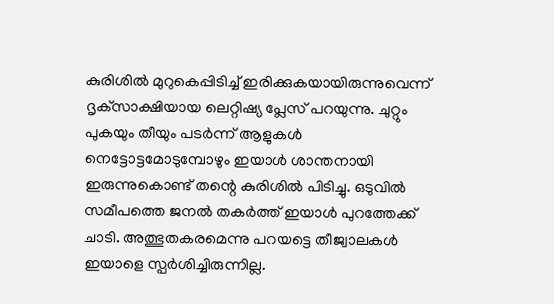കുരിശിൽ മുറുകെപ്പിടിച്ച് ഇരിക്കുകയായിരുന്നുവെന്ന് ദൃക്‌സാക്ഷിയായ ലെറ്റിഷ്യ പ്ലേസ് പറയുന്നു. ചുറ്റും പുകയും തീയും പടർന്ന് ആളുകൾ നെട്ടോട്ടമോടുമ്പോഴും ഇയാൾ ശാന്തനായി ഇരുന്നുകൊണ്ട് തന്റെ കുരിശിൽ പിടിച്ചു. ഒടുവിൽ സമീപത്തെ ജനൽ തകർത്ത് ഇയാൾ പുറത്തേക്ക് ചാടി. അത്ഭുതകരമെന്നു പറയട്ടെ തീജ്വാലകൾ ഇയാളെ സ്പർശിച്ചിരുന്നില്ല.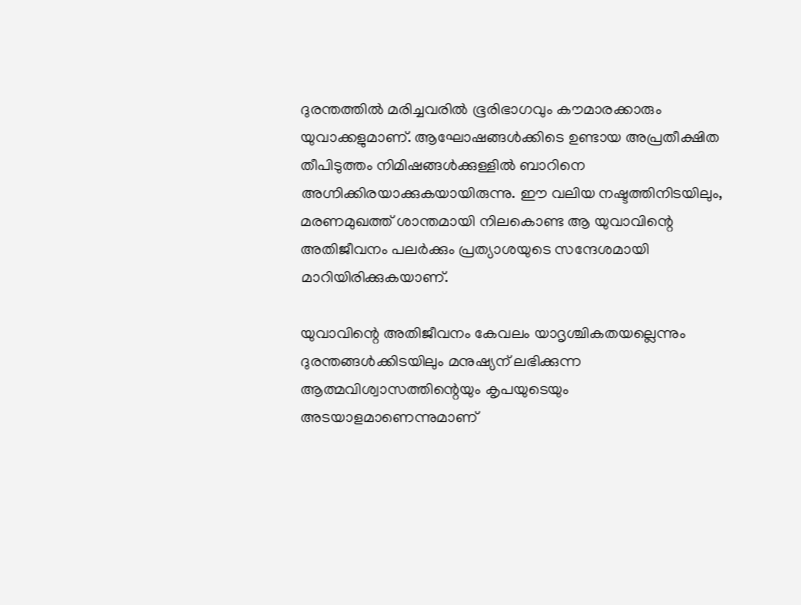ദുരന്തത്തിൽ മരിച്ചവരിൽ ഭൂരിഭാഗവും കൗമാരക്കാരും യുവാക്കളുമാണ്. ആഘോഷങ്ങൾക്കിടെ ഉണ്ടായ അപ്രതീക്ഷിത തീപിടുത്തം നിമിഷങ്ങൾക്കുള്ളിൽ ബാറിനെ അഗ്നിക്കിരയാക്കുകയായിരുന്നു. ഈ വലിയ നഷ്ടത്തിനിടയിലും, മരണമുഖത്ത് ശാന്തമായി നിലകൊണ്ട ആ യുവാവിന്റെ അതിജീവനം പലർക്കും പ്രത്യാശയുടെ സന്ദേശമായി മാറിയിരിക്കുകയാണ്.

യുവാവിന്റെ അതിജീവനം കേവലം യാദൃശ്ചികതയല്ലെന്നും ദുരന്തങ്ങൾക്കിടയിലും മനുഷ്യന് ലഭിക്കുന്ന ആത്മവിശ്വാസത്തിന്റെയും കൃപയുടെയും അടയാളമാണെന്നുമാണ്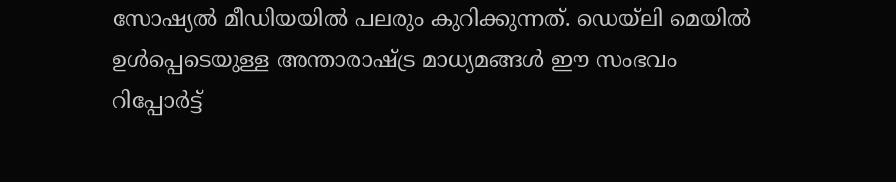സോഷ്യൽ മീഡിയയിൽ പലരും കുറിക്കുന്നത്. ഡെയ്‌ലി മെയിൽ ഉൾപ്പെടെയുള്ള അന്താരാഷ്ട്ര മാധ്യമങ്ങൾ ഈ സംഭവം റിപ്പോർട്ട്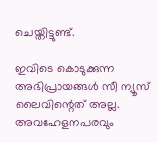ചെയ്തിട്ടുണ്ട്.

ഇവിടെ കൊടുക്കുന്ന അഭിപ്രായങ്ങള്‍ സീ ന്യൂസ് ലൈവിന്റെത് അല്ല. അവഹേളനപരവും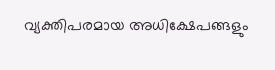വ്യക്തിപരമായ അധിക്ഷേപങ്ങളും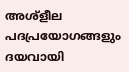അശ്‌ളീല പദപ്രയോഗങ്ങളും ദയവായി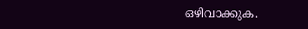ഒഴിവാക്കുക.